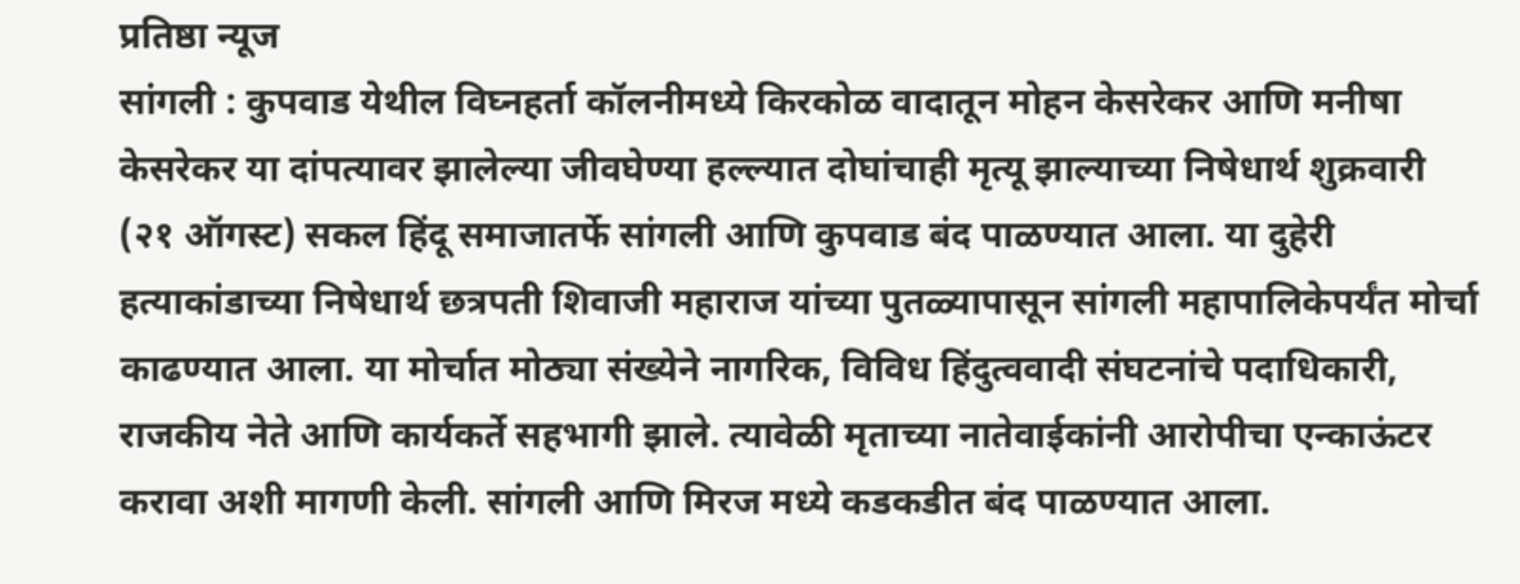प्रतिष्ठा न्यूज
सांगली : कुपवाड येथील विघ्नहर्ता कॉलनीमध्ये किरकोळ वादातून मोहन केसरेकर आणि मनीषा केसरेकर या दांपत्यावर झालेल्या जीवघेण्या हल्ल्यात दोघांचाही मृत्यू झाल्याच्या निषेधार्थ शुक्रवारी (२१ ऑगस्ट) सकल हिंदू समाजातर्फे सांगली आणि कुपवाड बंद पाळण्यात आला. या दुहेरी हत्याकांडाच्या निषेधार्थ छत्रपती शिवाजी महाराज यांच्या पुतळ्यापासून सांगली महापालिकेपर्यंत मोर्चा काढण्यात आला. या मोर्चात मोठ्या संख्येने नागरिक, विविध हिंदुत्ववादी संघटनांचे पदाधिकारी, राजकीय नेते आणि कार्यकर्ते सहभागी झाले. त्यावेळी मृताच्या नातेवाईकांनी आरोपीचा एन्काऊंटर करावा अशी मागणी केली. सांगली आणि मिरज मध्ये कडकडीत बंद पाळण्यात आला.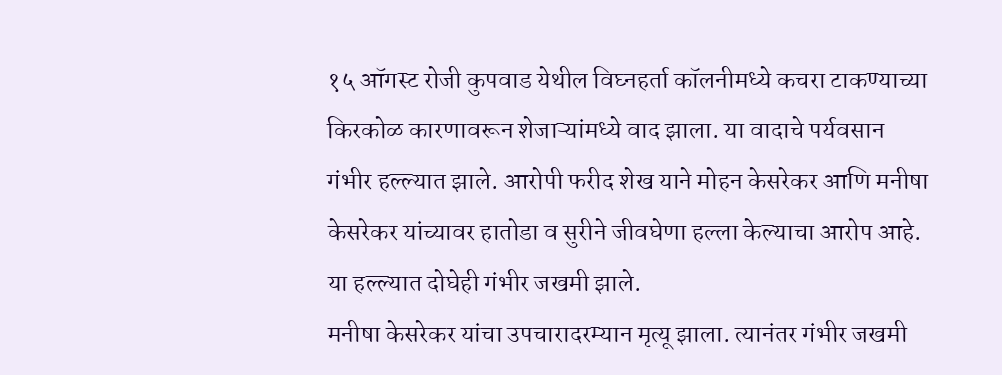१५ ऑगस्ट रोजी कुपवाड येथील विघ्नहर्ता कॉलनीमध्ये कचरा टाकण्याच्या किरकोळ कारणावरून शेजाऱ्यांमध्ये वाद झाला. या वादाचे पर्यवसान गंभीर हल्ल्यात झाले. आरोपी फरीद शेख याने मोहन केसरेकर आणि मनीषा केसरेकर यांच्यावर हातोडा व सुरीने जीवघेणा हल्ला केल्याचा आरोप आहे. या हल्ल्यात दोघेही गंभीर जखमी झाले.
मनीषा केसरेकर यांचा उपचारादरम्यान मृत्यू झाला. त्यानंतर गंभीर जखमी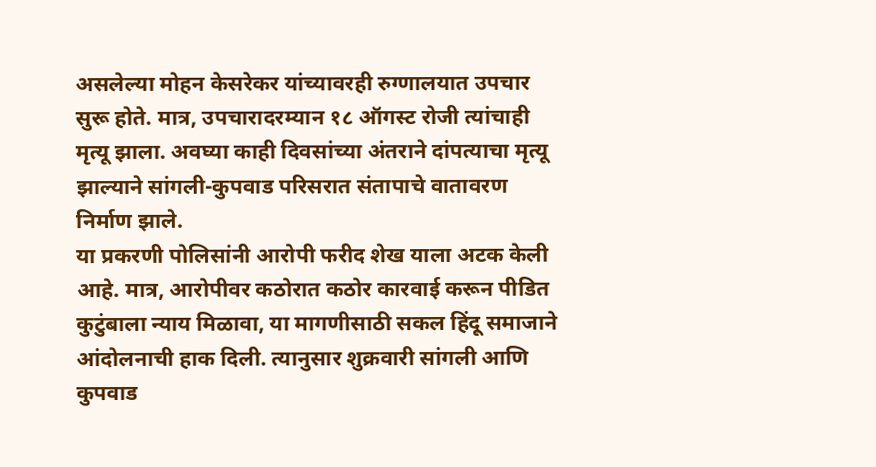असलेल्या मोहन केसरेकर यांच्यावरही रुग्णालयात उपचार सुरू होते. मात्र, उपचारादरम्यान १८ ऑगस्ट रोजी त्यांचाही मृत्यू झाला. अवघ्या काही दिवसांच्या अंतराने दांपत्याचा मृत्यू झाल्याने सांगली-कुपवाड परिसरात संतापाचे वातावरण निर्माण झाले.
या प्रकरणी पोलिसांनी आरोपी फरीद शेख याला अटक केली आहे. मात्र, आरोपीवर कठोरात कठोर कारवाई करून पीडित कुटुंबाला न्याय मिळावा, या मागणीसाठी सकल हिंदू समाजाने आंदोलनाची हाक दिली. त्यानुसार शुक्रवारी सांगली आणि कुपवाड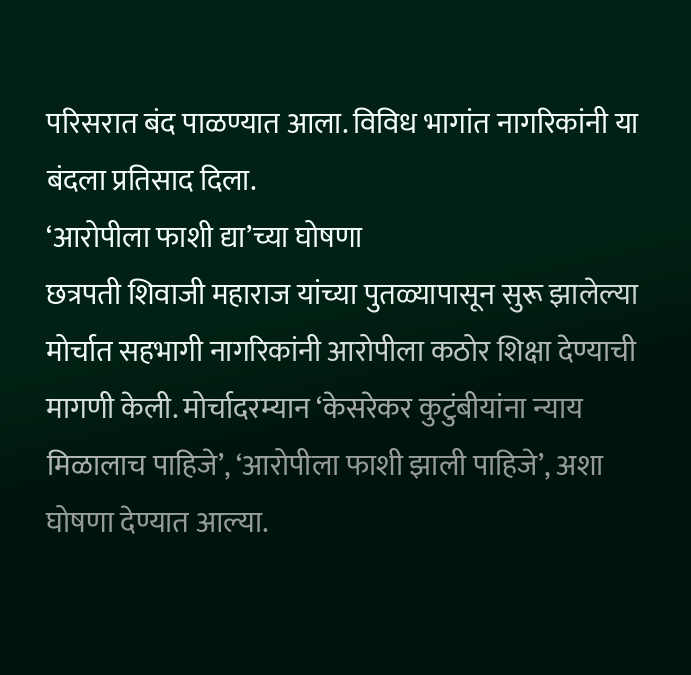परिसरात बंद पाळण्यात आला. विविध भागांत नागरिकांनी या बंदला प्रतिसाद दिला.
‘आरोपीला फाशी द्या’च्या घोषणा
छत्रपती शिवाजी महाराज यांच्या पुतळ्यापासून सुरू झालेल्या मोर्चात सहभागी नागरिकांनी आरोपीला कठोर शिक्षा देण्याची मागणी केली. मोर्चादरम्यान ‘केसरेकर कुटुंबीयांना न्याय मिळालाच पाहिजे’, ‘आरोपीला फाशी झाली पाहिजे’, अशा घोषणा देण्यात आल्या.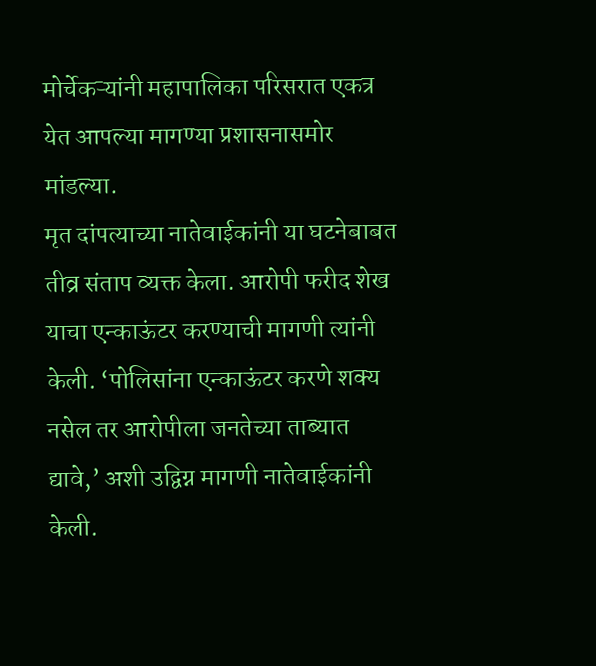मोर्चेकऱ्यांनी महापालिका परिसरात एकत्र येत आपल्या मागण्या प्रशासनासमोर मांडल्या.
मृत दांपत्याच्या नातेवाईकांनी या घटनेबाबत तीव्र संताप व्यक्त केला. आरोपी फरीद शेख याचा एन्काऊंटर करण्याची मागणी त्यांनी केली. ‘पोलिसांना एन्काऊंटर करणे शक्य नसेल तर आरोपीला जनतेच्या ताब्यात द्यावे,’ अशी उद्विग्न मागणी नातेवाईकांनी केली.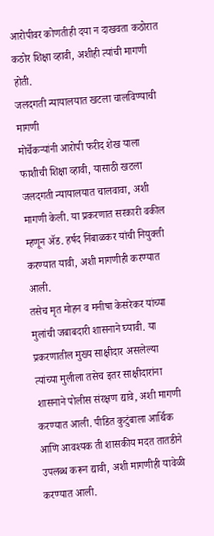आरोपीवर कोणतीही दया न दाखवता कठोरात कठोर शिक्षा व्हावी, अशीही त्यांची मागणी होती.
जलदगती न्यायालयात खटला चालविण्याची मागणी
मोर्चेकऱ्यांनी आरोपी फरीद शेख याला फाशीची शिक्षा व्हावी, यासाठी खटला जलदगती न्यायालयात चालवावा, अशी मागणी केली. या प्रकरणात सरकारी वकील म्हणून ॲड. हर्षद निंबाळकर यांची नियुक्ती करण्यात यावी, अशी मागणीही करण्यात आली.
तसेच मृत मोहन व मनीषा केसरेकर यांच्या मुलांची जबाबदारी शासनाने घ्यावी. या प्रकरणातील मुख्य साक्षीदार असलेल्या त्यांच्या मुलीला तसेच इतर साक्षीदारांना शासनाने पोलीस संरक्षण द्यावे, अशी मागणी करण्यात आली. पीडित कुटुंबाला आर्थिक आणि आवश्यक ती शासकीय मदत तातडीने उपलब्ध करून द्यावी, अशी मागणीही यावेळी करण्यात आली.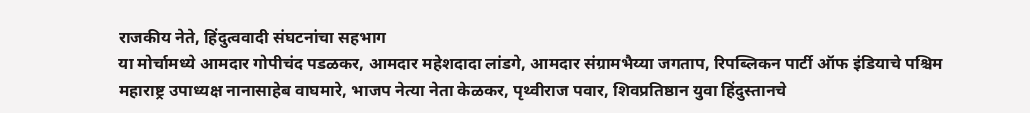राजकीय नेते, हिंदुत्ववादी संघटनांचा सहभाग
या मोर्चामध्ये आमदार गोपीचंद पडळकर, आमदार महेशदादा लांडगे, आमदार संग्रामभैय्या जगताप, रिपब्लिकन पार्टी ऑफ इंडियाचे पश्चिम महाराष्ट्र उपाध्यक्ष नानासाहेब वाघमारे, भाजप नेत्या नेता केळकर, पृथ्वीराज पवार, शिवप्रतिष्ठान युवा हिंदुस्तानचे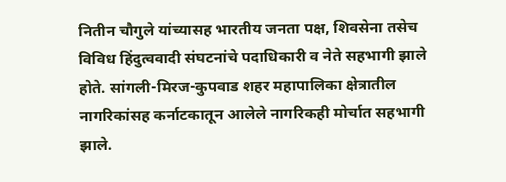नितीन चौगुले यांच्यासह भारतीय जनता पक्ष, शिवसेना तसेच विविध हिंदुत्ववादी संघटनांचे पदाधिकारी व नेते सहभागी झाले होते. सांगली-मिरज-कुपवाड शहर महापालिका क्षेत्रातील नागरिकांसह कर्नाटकातून आलेले नागरिकही मोर्चात सहभागी झाले.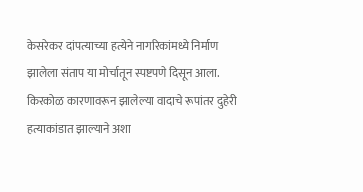केसरेकर दांपत्याच्या हत्येने नागरिकांमध्ये निर्माण झालेला संताप या मोर्चातून स्पष्टपणे दिसून आला. किरकोळ कारणावरून झालेल्या वादाचे रूपांतर दुहेरी हत्याकांडात झाल्याने अशा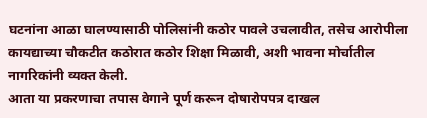घटनांना आळा घालण्यासाठी पोलिसांनी कठोर पावले उचलावीत, तसेच आरोपीला कायद्याच्या चौकटीत कठोरात कठोर शिक्षा मिळावी, अशी भावना मोर्चातील नागरिकांनी व्यक्त केली.
आता या प्रकरणाचा तपास वेगाने पूर्ण करून दोषारोपपत्र दाखल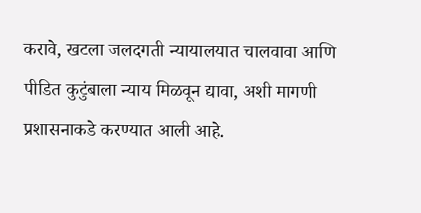करावे, खटला जलदगती न्यायालयात चालवावा आणि पीडित कुटुंबाला न्याय मिळवून द्यावा, अशी मागणी प्रशासनाकडे करण्यात आली आहे.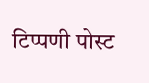टिप्पणी पोस्ट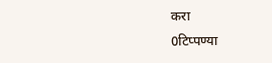करा
0टिप्पण्या